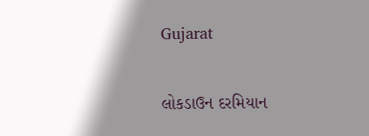Gujarat

લોકડાઉન દરમિયાન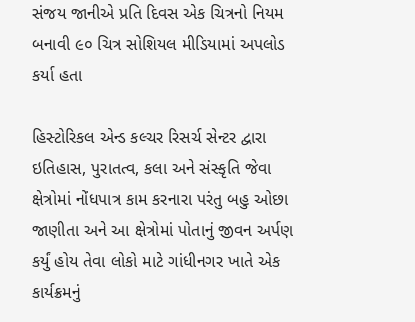સંજય જાનીએ પ્રતિ દિવસ એક ચિત્રનો નિયમ બનાવી ૯૦ ચિત્ર સોશિયલ મીડિયામાં અપલોડ કર્યા હતા

હિસ્ટોરિકલ એન્ડ કલ્ચર રિસર્ચ સેન્ટર દ્વારા ઇતિહાસ, પુરાતત્વ, કલા અને સંસ્કૃતિ જેવા ક્ષેત્રોમાં નોંધપાત્ર કામ કરનારા પરંતુ બહુ ઓછા જાણીતા અને આ ક્ષેત્રોમાં પોતાનું જીવન અર્પણ કર્યું હોય તેવા લોકો માટે ગાંધીનગર ખાતે એક કાર્યક્રમનું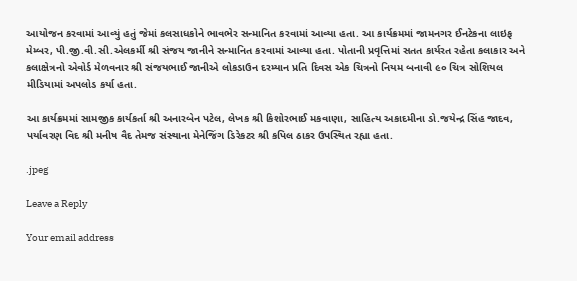આયોજન કરવામાં આવ્યું હતું જેમાં કલસાધકોને ભાવભેર સન્માનિત કરવામાં આવ્યા હતા. આ કાર્યક્રમમાં જામનગર ઈનટેકના લાઇફ મેમ્બર, પી.જી.વી.સી.એલકર્મી શ્રી સંજય જાનીને સન્માનિત કરવામાં આવ્યા હતા. પોતાની પ્રવૃત્તિમાં સતત કાર્યરત રહેતા કલાકાર અને કલાક્ષેત્રનો એવોર્ડ મેળવનાર શ્રી સંજયભાઈ જાનીએ લોકડાઉન દરમ્યાન પ્રતિ દિવસ એક ચિત્રનો નિયમ બનાવી ૯૦ ચિત્ર સોશિયલ મીડિયામાં અપલોડ કર્યા હતા.

આ કાર્યક્રમમાં સામજીક કાર્યકર્તા શ્રી અનારબેન પટેલ, લેખક શ્રી કિશોરભાઈ મકવાણા, સાહિત્ય અકાદમીના ડો.જયેન્દ્ર સિંહ જાદવ, પર્યાવરણ વિદ શ્રી મનીષ વૈદ તેમજ સંસ્થાના મેનેજિંગ ડિરેકટર શ્રી કપિલ ઠાકર ઉપસ્થિત રહ્યા હતા.

.jpeg

Leave a Reply

Your email address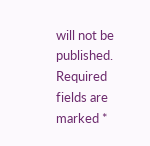will not be published. Required fields are marked *